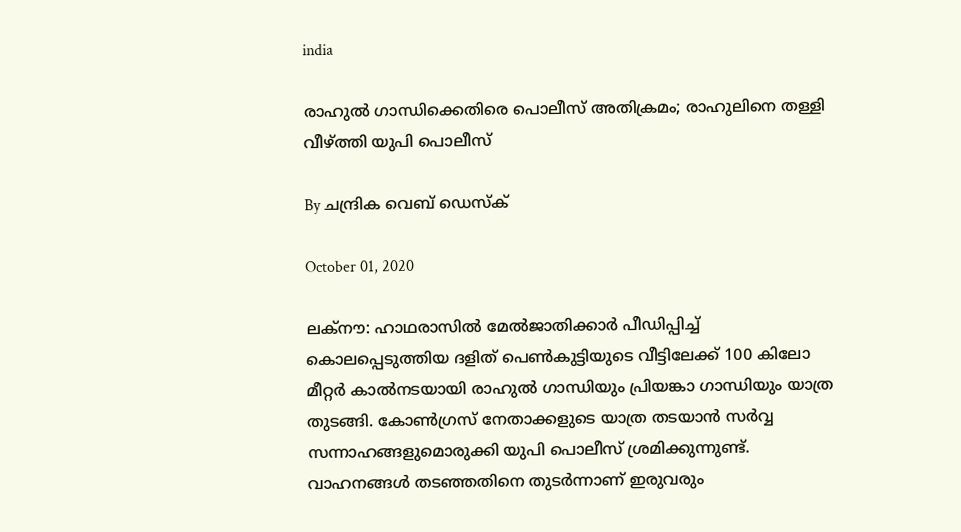india

രാഹുല്‍ ഗാന്ധിക്കെതിരെ പൊലീസ് അതിക്രമം; രാഹുലിനെ തള്ളി വീഴ്ത്തി യുപി പൊലീസ്

By ചന്ദ്രിക വെബ് ഡെസ്‌ക്‌

October 01, 2020

ലക്‌നൗ: ഹാഥരാസില്‍ മേല്‍ജാതിക്കാര്‍ പീഡിപ്പിച്ച് കൊലപ്പെടുത്തിയ ദളിത് പെണ്‍കുട്ടിയുടെ വീട്ടിലേക്ക് 100 കിലോ മീറ്റര്‍ കാല്‍നടയായി രാഹുല്‍ ഗാന്ധിയും പ്രിയങ്കാ ഗാന്ധിയും യാത്ര തുടങ്ങി. കോണ്‍ഗ്രസ് നേതാക്കളുടെ യാത്ര തടയാന്‍ സര്‍വ്വ സന്നാഹങ്ങളുമൊരുക്കി യുപി പൊലീസ് ശ്രമിക്കുന്നുണ്ട്. വാഹനങ്ങള്‍ തടഞ്ഞതിനെ തുടര്‍ന്നാണ് ഇരുവരും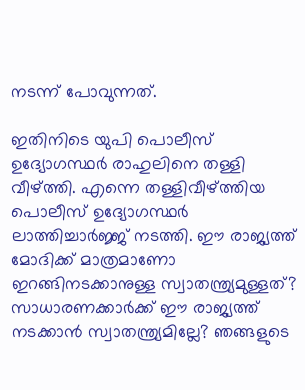നടന്ന് പോവുന്നത്.

ഇതിനിടെ യുപി പൊലീസ് ഉദ്യോഗസ്ഥര്‍ രാഹുലിനെ തള്ളി വീഴ്ത്തി. എന്നെ തള്ളിവീഴ്ത്തിയ പൊലീസ് ഉദ്യോഗസ്ഥര്‍ ലാത്തിച്ചാര്‍ജ്ജ് നടത്തി. ഈ രാജ്യത്ത് മോദിക്ക് മാത്രമാണോ ഇറങ്ങിനടക്കാനുള്ള സ്വാതന്ത്ര്യമുള്ളത്? സാധാരണക്കാര്‍ക്ക് ഈ രാജ്യത്ത് നടക്കാന്‍ സ്വാതന്ത്ര്യമില്ലേ? ഞങ്ങളുടെ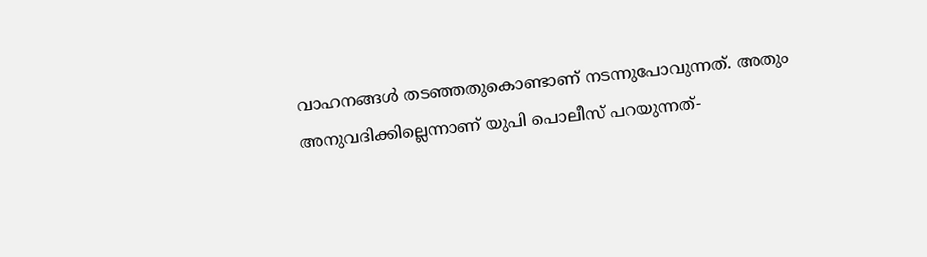വാഹനങ്ങള്‍ തടഞ്ഞതുകൊണ്ടാണ് നടന്നുപോവുന്നത്. അതും അനുവദിക്കില്ലെന്നാണ് യുപി പൊലീസ് പറയുന്നത്-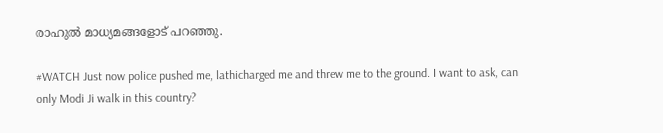രാഹുല്‍ മാധ്യമങ്ങളോട് പറഞ്ഞു.

#WATCH Just now police pushed me, lathicharged me and threw me to the ground. I want to ask, can only Modi Ji walk in this country?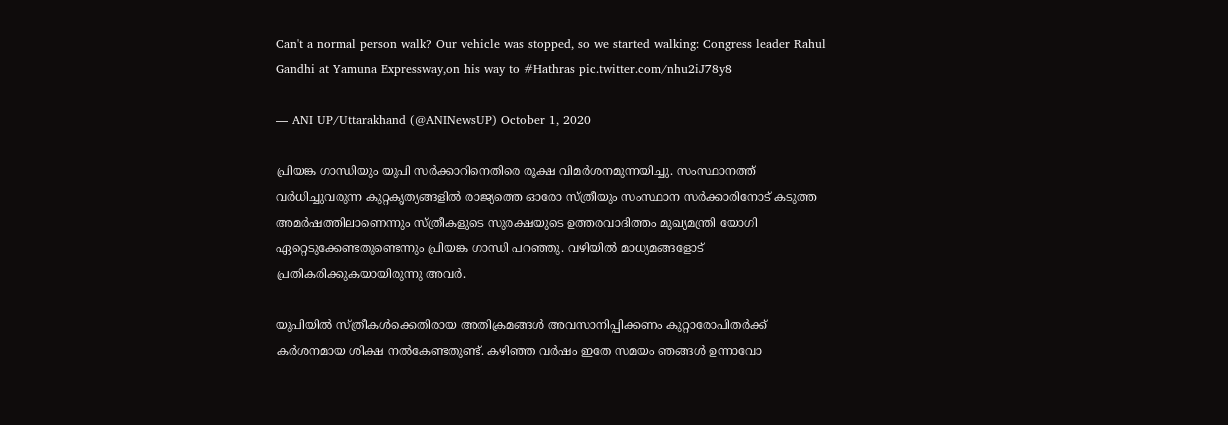Can't a normal person walk? Our vehicle was stopped, so we started walking: Congress leader Rahul Gandhi at Yamuna Expressway,on his way to #Hathras pic.twitter.com/nhu2iJ78y8

— ANI UP/Uttarakhand (@ANINewsUP) October 1, 2020

പ്രിയങ്ക ഗാന്ധിയും യുപി സര്‍ക്കാറിനെതിരെ രൂക്ഷ വിമര്‍ശനമുന്നയിച്ചു. സംസ്ഥാനത്ത് വര്‍ധിച്ചുവരുന്ന കുറ്റകൃത്യങ്ങളില്‍ രാജ്യത്തെ ഓരോ സ്ത്രീയും സംസ്ഥാന സര്‍ക്കാരിനോട് കടുത്ത അമര്‍ഷത്തിലാണെന്നും സ്ത്രീകളുടെ സുരക്ഷയുടെ ഉത്തരവാദിത്തം മുഖ്യമന്ത്രി യോഗി ഏറ്റെടുക്കേണ്ടതുണ്ടെന്നും പ്രിയങ്ക ഗാന്ധി പറഞ്ഞു. വഴിയില്‍ മാധ്യമങ്ങളോട് പ്രതികരിക്കുകയായിരുന്നു അവര്‍.

യുപിയില്‍ സ്ത്രീകള്‍ക്കെതിരായ അതിക്രമങ്ങള്‍ അവസാനിപ്പിക്കണം കുറ്റാരോപിതര്‍ക്ക് കര്‍ശനമായ ശിക്ഷ നല്‍കേണ്ടതുണ്ട്. കഴിഞ്ഞ വര്‍ഷം ഇതേ സമയം ഞങ്ങള്‍ ഉന്നാവോ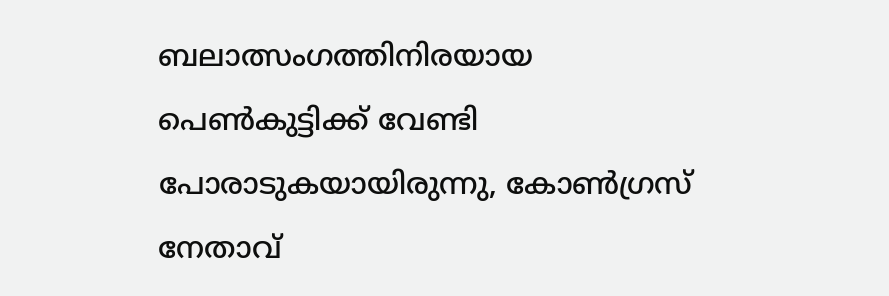ബലാത്സംഗത്തിനിരയായ പെണ്‍കുട്ടിക്ക് വേണ്ടി പോരാടുകയായിരുന്നു, കോണ്‍ഗ്രസ് നേതാവ്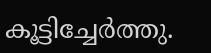കൂട്ടിച്ചേര്‍ത്തു.